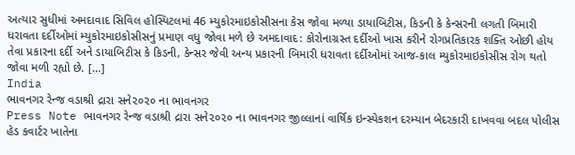અત્યાર સુધીમાં અમદાવાદ સિવિલ હોસ્પિટલમાં 46 મ્યુકોરમાઇકોસીસના કેસ જોવા મળ્યા ડાયાબિટીસ, કિડની કે કેન્સરની લગતી બિમારી ધરાવતા દર્દીઓમાં મ્યુકોરમાઇકોસીસનું પ્રમાણ વધુ જોવા મળે છે અમદાવાદ: કોરોનાગ્રસ્ત દર્દીઓ ખાસ કરીને રોગપ્રતિકારક શક્તિ ઓછી હોય તેવા પ્રકારના દર્દી અને ડાયાબિટીસ કે કિડની, કેન્સર જેવી અન્ય પ્રકારની બિમારી ધરાવતા દર્દીઓમાં આજ-કાલ મ્યુકોરમાઇકોસીસ રોગ થતો જોવા મળી રહ્યો છે. […]
India
ભાવનગર રેન્જ વડાશ્રી દ્રારા સને૨૦૨૦ ના ભાવનગર
Press Note ભાવનગર રેન્જ વડાશ્રી દ્રારા સને૨૦૨૦ ના ભાવનગર જીલ્લાનાં વાર્ષિક ઇન્સ્પેકશન દરમ્યાન બેદરકારી દાખવવા બદલ પોલીસ હેડ કવાર્ટર ખાતેના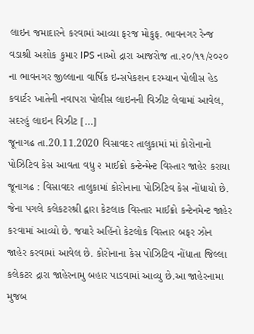લાઇન જમાદારને કરવામાં આવ્યા ફરજ મોકુફ. ભાવનગર રેન્જ વડાશ્રી અશોક કુમાર IPS નાઓ દ્રારા આજરોજ તા.૨૦/૧૧/૨૦૨૦ ના ભાવનગર જીલ્લાના વાર્ષિક ઇન્સપેકશન દરમ્યાન પોલીસ હેડ કવાર્ટર ખાતેની નવાપરા પોલીસ લાઇનની વિઝીટ લેવામાં આવેલ, સદરહું લાઇન વિઝીટ […]
જૂનાગઢ તા.20.11.2020 વિસાવદર તાલુકામાં માં કોરોનાનો પોઝિટિવ કેસ આવતા વધુ ૨ માઈક્રો કન્ટેન્મેન્ટ વિસ્તાર જાહેર કરાયા
જૂનાગઢ : વિસાવદર તાલુકામાં કોરોનાના પોઝિટિવ કેસ નોંધાયો છે. જેના પગલે કલેકટરશ્રી દ્વારા કેટલાક વિસ્તાર માઈક્રો કન્ટેનમેન્ટ જાહેર કરવામાં આવ્યો છે. જયારે અહિંનો કેટલોક વિસ્તાર બફર ઝોન જાહેર કરવામાં આવેલ છે. કોરોનાના કેસ પોઝિટિવ નોંધાતા જિલ્લા કલેકટર દ્રારા જાહેરનામુ બહાર પાડવામાં આવ્યુ છે.આ જાહેરનામા મુજબ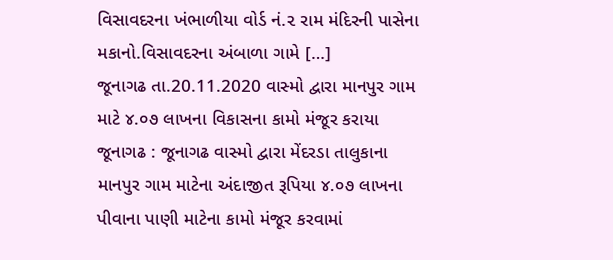વિસાવદરના ખંભાળીયા વોર્ડ નં.૨ રામ મંદિરની પાસેના મકાનો.વિસાવદરના અંબાળા ગામે […]
જૂનાગઢ તા.20.11.2020 વાસ્મો દ્વારા માનપુર ગામ માટે ૪.૦૭ લાખના વિકાસના કામો મંજૂર કરાયા
જૂનાગઢ : જૂનાગઢ વાસ્મો દ્વારા મેંદરડા તાલુકાના માનપુર ગામ માટેના અંદાજીત રૂપિયા ૪.૦૭ લાખના પીવાના પાણી માટેના કામો મંજૂર કરવામાં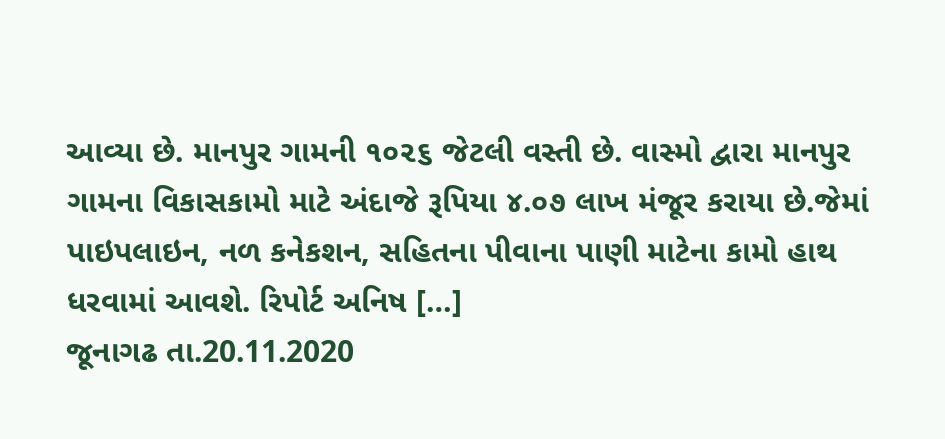આવ્યા છે. માનપુર ગામની ૧૦૨૬ જેટલી વસ્તી છે. વાસ્મો દ્વારા માનપુર ગામના વિકાસકામો માટે અંદાજે રૂપિયા ૪.૦૭ લાખ મંજૂર કરાયા છે.જેમાં પાઇપલાઇન, નળ કનેકશન, સહિતના પીવાના પાણી માટેના કામો હાથ ધરવામાં આવશે. રિપોર્ટ અનિષ […]
જૂનાગઢ તા.20.11.2020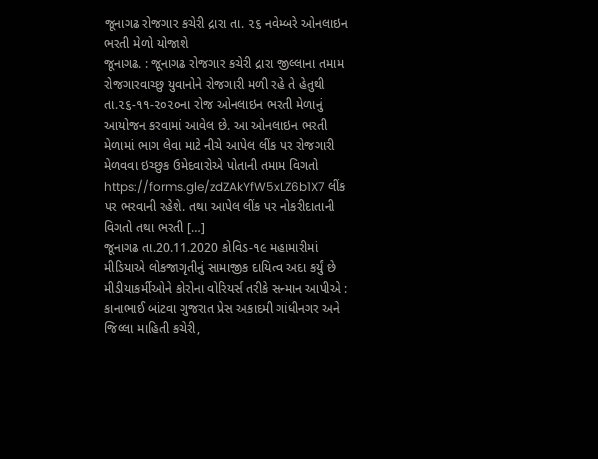જૂનાગઢ રોજગાર કચેરી દ્રારા તા. ૨૬ નવેમ્બરે ઓનલાઇન ભરતી મેળો યોજાશે
જૂનાગઢ. : જૂનાગઢ રોજગાર કચેરી દ્રારા જીલ્લાના તમામ રોજગારવાચ્છુ યુવાનોને રોજગારી મળી રહે તે હેતુથી તા.૨૬-૧૧-૨૦૨૦ના રોજ ઓનલાઇન ભરતી મેળાનું આયોજન કરવામાં આવેલ છે. આ ઓનલાઇન ભરતી મેળામાં ભાગ લેવા માટે નીચે આપેલ લીંક પર રોજગારી મેળવવા ઇચ્છુક ઉમેદવારોએ પોતાની તમામ વિગતો https://forms.gle/zdZAkYfW5xLZ6b1X7 લીંક પર ભરવાની રહેશે. તથા આપેલ લીંક પર નોકરીદાતાની વિગતો તથા ભરતી […]
જૂનાગઢ તા.20.11.2020 કોવિડ-૧૯ મહામારીમાં મીડિયાએ લોકજાગૃતીનું સામાજીક દાયિત્વ અદા કર્યું છે
મીડીયાકર્મીઓને કોરોના વોરિયર્સ તરીકે સન્માન આપીએ : કાનાભાઈ બાંટવા ગુજરાત પ્રેસ અકાદમી ગાંધીનગર અને જિલ્લા માહિતી કચેરી,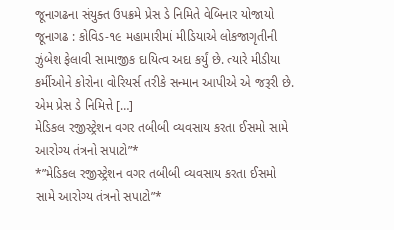જૂનાગઢના સંયુક્ત ઉપક્રમે પ્રેસ ડે નિમિતે વેબિનાર યોજાયો જૂનાગઢ : કોવિડ-૧૯ મહામારીમાં મીડિયાએ લોકજાગૃતીની ઝુંબેશ ફેલાવી સામાજીક દાયિત્વ અદા કર્યું છે. ત્યારે મીડીયા કર્મીઓને કોરોના વોરિયર્સ તરીકે સન્માન આપીએ એ જરૂરી છે. એમ પ્રેસ ડે નિમિત્તે […]
મેડિકલ રજીસ્ટ્રેશન વગર તબીબી વ્યવસાય કરતા ઈસમો સામે આરોગ્ય તંત્રનો સપાટો”*
*”મેડિકલ રજીસ્ટ્રેશન વગર તબીબી વ્યવસાય કરતા ઈસમો સામે આરોગ્ય તંત્રનો સપાટો”*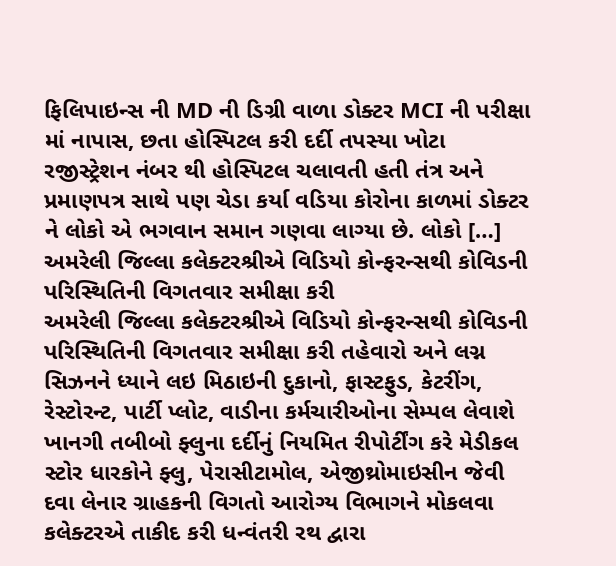ફિલિપાઇન્સ ની MD ની ડિગ્રી વાળા ડોક્ટર MCI ની પરીક્ષા માં નાપાસ, છતા હોસ્પિટલ કરી દર્દી તપસ્યા ખોટા રજીસ્ટ્રેશન નંબર થી હોસ્પિટલ ચલાવતી હતી તંત્ર અને પ્રમાણપત્ર સાથે પણ ચેડા કર્યા વડિયા કોરોના કાળમાં ડોક્ટર ને લોકો એ ભગવાન સમાન ગણવા લાગ્યા છે. લોકો […]
અમરેલી જિલ્લા કલેક્ટરશ્રીએ વિડિયો કોન્ફરન્સથી કોવિડની પરિસ્થિતિની વિગતવાર સમીક્ષા કરી
અમરેલી જિલ્લા કલેક્ટરશ્રીએ વિડિયો કોન્ફરન્સથી કોવિડની પરિસ્થિતિની વિગતવાર સમીક્ષા કરી તહેવારો અને લગ્ન સિઝનને ધ્યાને લઇ મિઠાઇની દુકાનો, ફાસ્ટફુડ, કેટરીંગ, રેસ્ટોરન્ટ, પાર્ટી પ્લોટ, વાડીના કર્મચારીઓના સેમ્પલ લેવાશે ખાનગી તબીબો ફ્લુના દર્દીનું નિયમિત રીપોર્ટીંગ કરે મેડીકલ સ્ટોર ધારકોને ફ્લુ, પેરાસીટામોલ, એજીથ્રોમાઇસીન જેવી દવા લેનાર ગ્રાહકની વિગતો આરોગ્ય વિભાગને મોકલવા કલેક્ટરએ તાકીદ કરી ધન્વંતરી રથ દ્વારા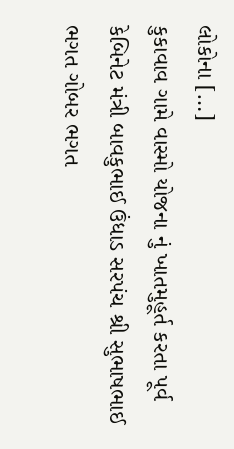લોકોના […]
કુકાવાવ ગામે વાસ્મો યોજના નું ખાતમુહૂર્ત કરતા પૂર્વ કેબિનેટ મંત્રી બાવકુભાઈ ઉંધાડ સરપંચ શ્રી સુભાષભાઈ ભગત ગોબર ભગત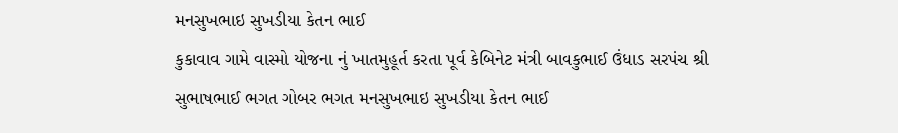મનસુખભાઇ સુખડીયા કેતન ભાઈ
કુકાવાવ ગામે વાસ્મો યોજના નું ખાતમુહૂર્ત કરતા પૂર્વ કેબિનેટ મંત્રી બાવકુભાઈ ઉંધાડ સરપંચ શ્રી સુભાષભાઈ ભગત ગોબર ભગત મનસુખભાઇ સુખડીયા કેતન ભાઈ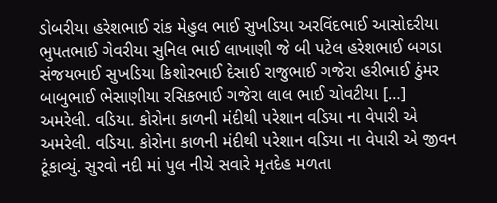ડોબરીયા હરેશભાઈ રાંક મેહુલ ભાઈ સુખડિયા અરવિંદભાઈ આસોદરીયા ભુપતભાઈ ગેવરીયા સુનિલ ભાઈ લાખાણી જે બી પટેલ હરેશભાઈ બગડા સંજયભાઈ સુખડિયા કિશોરભાઈ દેસાઈ રાજુભાઈ ગજેરા હરીભાઈ ઠુંમર બાબુભાઈ ભેસાણીયા રસિકભાઈ ગજેરા લાલ ભાઈ ચોવટીયા […]
અમરેલી. વડિયા. કોરોના કાળની મંદીથી પરેશાન વડિયા ના વેપારી એ
અમરેલી. વડિયા. કોરોના કાળની મંદીથી પરેશાન વડિયા ના વેપારી એ જીવન ટૂંકાવ્યું. સુરવો નદી માં પુલ નીચે સવારે મૃતદેહ મળતા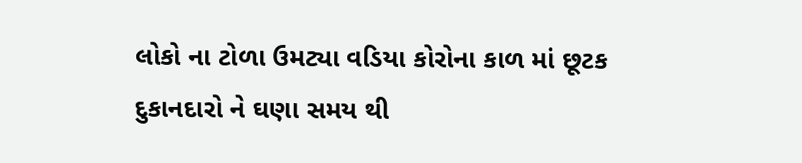લોકો ના ટોળા ઉમટ્યા વડિયા કોરોના કાળ માં છૂટક દુકાનદારો ને ઘણા સમય થી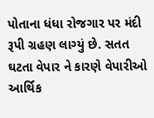પોતાના ધંધા રોજગાર પર મંદી રૂપી ગ્રહણ લાગ્યું છે. સતત ઘટતા વેપાર ને કારણે વેપારીઓ આર્થિક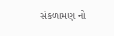સંકળામણ નો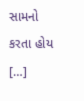સામનો કરતા હોય […]